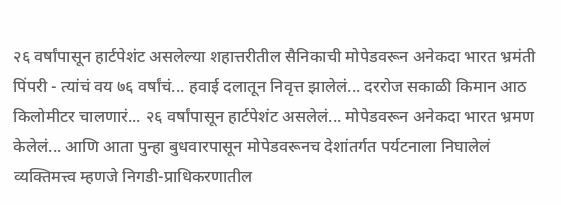२६ वर्षांपासून हार्टपेशंट असलेल्या शहात्तरीतील सैनिकाची मोपेडवरून अनेकदा भारत भ्रमंती पिंपरी - त्यांचं वय ७६ वर्षांचं... हवाई दलातून निवृत्त झालेलं... दररोज सकाळी किमान आठ किलोमीटर चालणारं... २६ वर्षांपासून हार्टपेशंट असलेलं... मोपेडवरून अनेकदा भारत भ्रमण केलेलं... आणि आता पुन्हा बुधवारपासून मोपेडवरूनच देशांतर्गत पर्यटनाला निघालेलं व्यक्तिमत्त्व म्हणजे निगडी-प्राधिकरणातील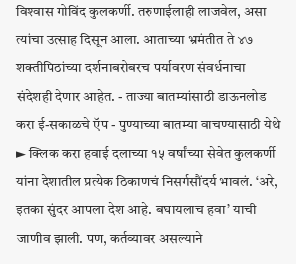विश्‍वास गोविंद कुलकर्णी. तरुणाईलाही लाजवेल, असा त्यांचा उत्साह दिसून आला. आताच्या भ्रमंतीत ते ४७ शक्तीपिठांच्या दर्शनाबरोबरच पर्यावरण संवर्धनाचा संदेशही देणार आहेत. - ताज्या बातम्यांसाठी डाऊनलोड करा ई-सकाळचे ऍप - पुण्याच्या बातम्या वाचण्यासाठी येथे ► क्लिक करा हवाई दलाच्या १५ वर्षांच्या सेवेत कुलकर्णी यांना देशातील प्रत्येक ठिकाणचं निसर्गसौंदर्य भावलं. ‘अरे, इतका सुंदर आपला देश आहे. बघायलाच हवा’ याची जाणीव झाली. पण, कर्तव्यावर असल्याने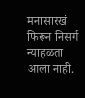मनासारखं फिरून निसर्ग न्याहळता आला नाही.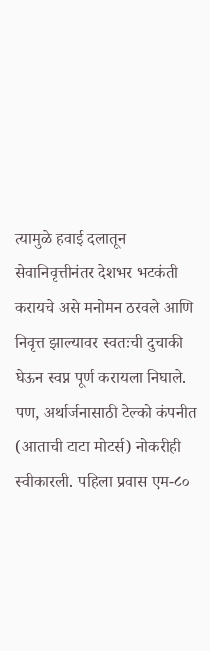त्यामुळे हवाई दलातून सेवानिवृत्तीनंतर देशभर भटकंती करायचे असे मनोमन ठरवले आणि निवृत्त झाल्यावर स्वतःची दुचाकी घेऊन स्वप्न पूर्ण करायला निघाले. पण, अर्थार्जनासाठी टेल्को कंपनीत (आताची टाटा मोटर्स) नोकरीही स्वीकारली. पहिला प्रवास एम-८०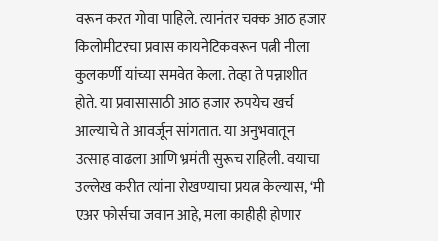वरून करत गोवा पाहिले. त्यानंतर चक्क आठ हजार किलोमीटरचा प्रवास कायनेटिकवरून पत्नी नीला कुलकर्णी यांच्या समवेत केला. तेव्हा ते पन्नाशीत होते. या प्रवासासाठी आठ हजार रुपयेच खर्च आल्याचे ते आवर्जून सांगतात. या अनुभवातून उत्साह वाढला आणि भ्रमंती सुरूच राहिली. वयाचा उल्लेख करीत त्यांना रोखण्याचा प्रयत्न केल्यास, ‘मी एअर फोर्सचा जवान आहे, मला काहीही होणार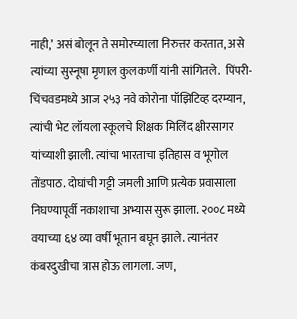नाही,’ असं बोलून ते समोरच्याला निरुत्तर करतात, असे त्यांच्या सुस्नूषा मृणाल कुलकर्णी यांनी सांगितले.  पिंपरी-चिंचवडमध्ये आज २५३ नवे कोरोना पॉझिटिव्ह दरम्यान, त्यांची भेट लॉयला स्कूलचे शिक्षक मिलिंद क्षीरसागर यांच्याशी झाली. त्यांचा भारताचा इतिहास व भूगोल तोंडपाठ. दोघांची गट्टी जमली आणि प्रत्येक प्रवासाला निघण्यापूर्वी नकाशाचा अभ्यास सुरू झाला. २००८ मध्ये वयाच्या ६४ व्या वर्षी भूतान बघून झाले. त्यानंतर कंबरदुखीचा त्रास होऊ लागला. जण,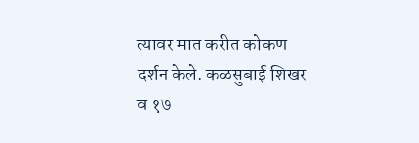त्यावर मात करीत कोकण दर्शन केले. कळसुबाई शिखर व १७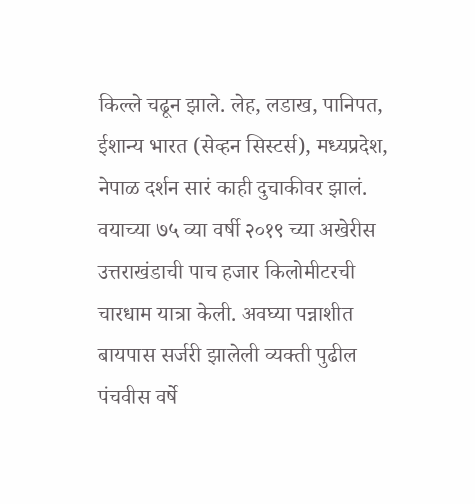किल्ले चढून झाले. लेह, लडाख, पानिपत, ईशान्य भारत (सेव्हन सिस्टर्स), मध्यप्रदेश, नेपाळ दर्शन सारं काही दुचाकीवर झालं. वयाच्या ७५ व्या वर्षी २०१९ च्या अखेरीस उत्तराखंडाची पाच हजार किलोमीटरची चारधाम यात्रा केली. अवघ्या पन्नाशीत बायपास सर्जरी झालेली व्यक्ती पुढील पंचवीस वर्षे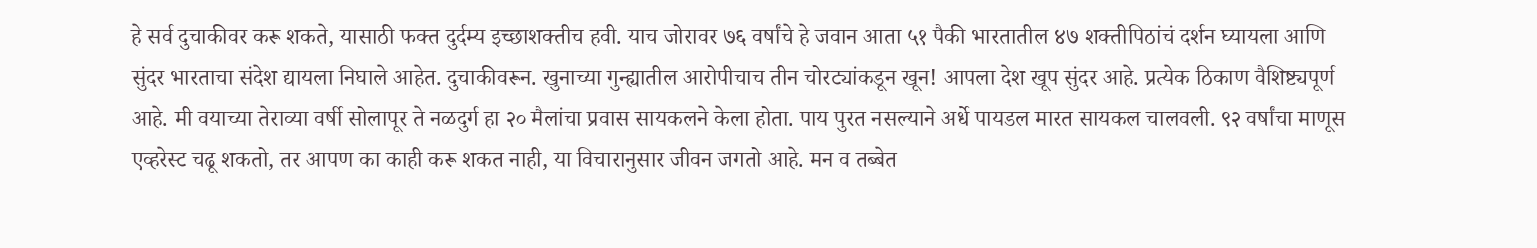हे सर्व दुचाकीवर करू शकते, यासाठी फक्त दुर्दम्य इच्छाशक्तीच हवी. याच जोरावर ७६ वर्षांचे हे जवान आता ५१ पैकी भारतातील ४७ शक्तीपिठांचं दर्शन घ्यायला आणि सुंदर भारताचा संदेश द्यायला निघाले आहेत. दुचाकीवरून. खुनाच्या गुन्ह्यातील आरोपीचाच तीन चोरट्यांकडून खून! आपला देश खूप सुंदर आहे. प्रत्येक ठिकाण वैशिष्ट्यपूर्ण आहे. मी वयाच्या तेराव्या वर्षी सोलापूर ते नळदुर्ग हा २० मैलांचा प्रवास सायकलने केला होता. पाय पुरत नसल्याने अर्धे पायडल मारत सायकल चालवली. ९२ वर्षांचा माणूस एव्हरेस्ट चढू शकतो, तर आपण का काही करू शकत नाही, या विचारानुसार जीवन जगतो आहे. मन व तब्बेत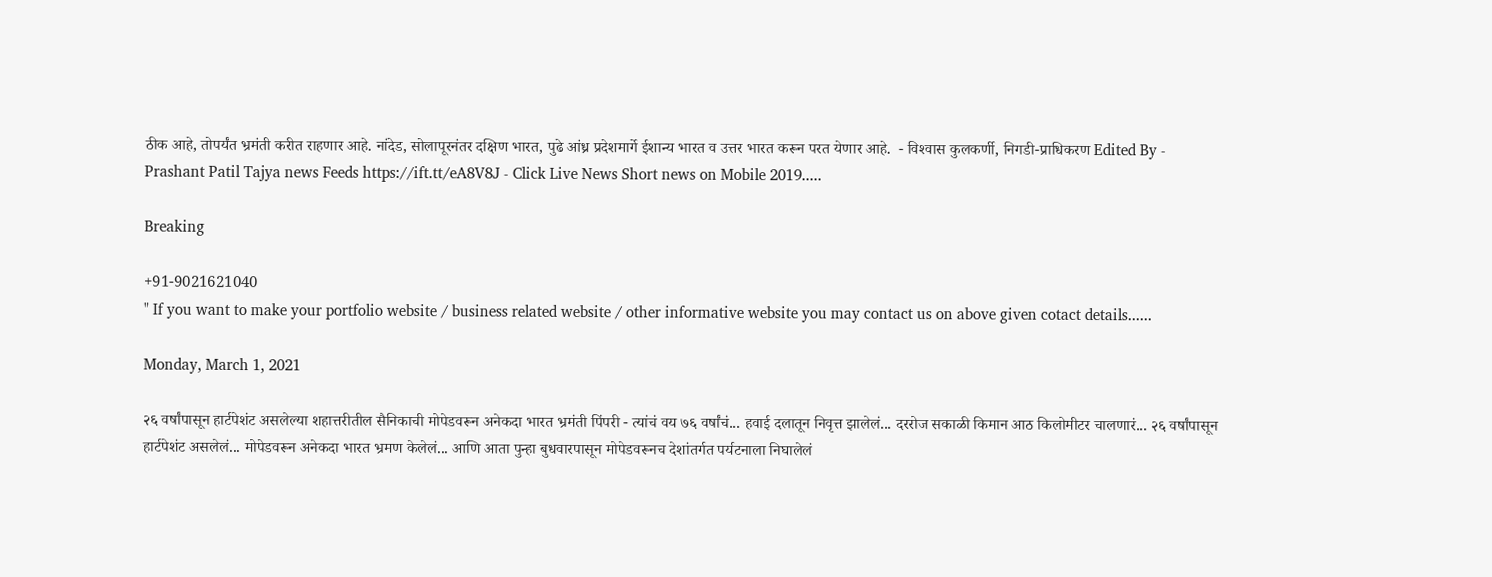ठीक आहे, तोपर्यंत भ्रमंती करीत राहणार आहे. नांदेड, सोलापूरनंतर दक्षिण भारत, पुढे आंध्र प्रदेशमार्गे ईशान्य भारत व उत्तर भारत करून परत येणार आहे.  - विश्‍वास कुलकर्णी, निगडी-प्राधिकरण Edited By - Prashant Patil Tajya news Feeds https://ift.tt/eA8V8J - Click Live News Short news on Mobile 2019.....

Breaking

+91-9021621040
" If you want to make your portfolio website / business related website / other informative website you may contact us on above given cotact details......

Monday, March 1, 2021

२६ वर्षांपासून हार्टपेशंट असलेल्या शहात्तरीतील सैनिकाची मोपेडवरून अनेकदा भारत भ्रमंती पिंपरी - त्यांचं वय ७६ वर्षांचं... हवाई दलातून निवृत्त झालेलं... दररोज सकाळी किमान आठ किलोमीटर चालणारं... २६ वर्षांपासून हार्टपेशंट असलेलं... मोपेडवरून अनेकदा भारत भ्रमण केलेलं... आणि आता पुन्हा बुधवारपासून मोपेडवरूनच देशांतर्गत पर्यटनाला निघालेलं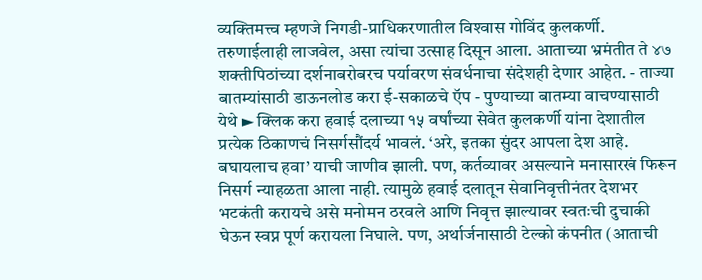व्यक्तिमत्त्व म्हणजे निगडी-प्राधिकरणातील विश्‍वास गोविंद कुलकर्णी. तरुणाईलाही लाजवेल, असा त्यांचा उत्साह दिसून आला. आताच्या भ्रमंतीत ते ४७ शक्तीपिठांच्या दर्शनाबरोबरच पर्यावरण संवर्धनाचा संदेशही देणार आहेत. - ताज्या बातम्यांसाठी डाऊनलोड करा ई-सकाळचे ऍप - पुण्याच्या बातम्या वाचण्यासाठी येथे ► क्लिक करा हवाई दलाच्या १५ वर्षांच्या सेवेत कुलकर्णी यांना देशातील प्रत्येक ठिकाणचं निसर्गसौंदर्य भावलं. ‘अरे, इतका सुंदर आपला देश आहे. बघायलाच हवा’ याची जाणीव झाली. पण, कर्तव्यावर असल्याने मनासारखं फिरून निसर्ग न्याहळता आला नाही. त्यामुळे हवाई दलातून सेवानिवृत्तीनंतर देशभर भटकंती करायचे असे मनोमन ठरवले आणि निवृत्त झाल्यावर स्वतःची दुचाकी घेऊन स्वप्न पूर्ण करायला निघाले. पण, अर्थार्जनासाठी टेल्को कंपनीत (आताची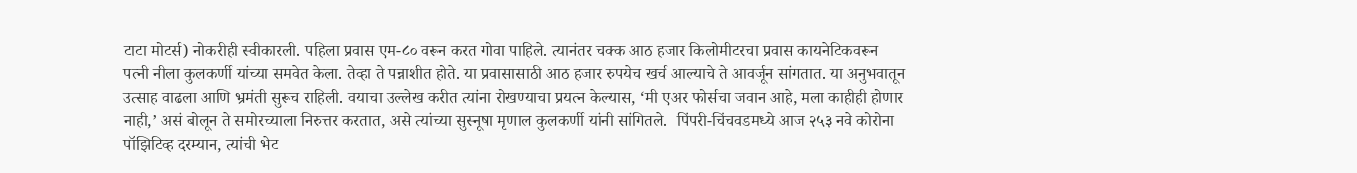टाटा मोटर्स) नोकरीही स्वीकारली. पहिला प्रवास एम-८० वरून करत गोवा पाहिले. त्यानंतर चक्क आठ हजार किलोमीटरचा प्रवास कायनेटिकवरून पत्नी नीला कुलकर्णी यांच्या समवेत केला. तेव्हा ते पन्नाशीत होते. या प्रवासासाठी आठ हजार रुपयेच खर्च आल्याचे ते आवर्जून सांगतात. या अनुभवातून उत्साह वाढला आणि भ्रमंती सुरूच राहिली. वयाचा उल्लेख करीत त्यांना रोखण्याचा प्रयत्न केल्यास, ‘मी एअर फोर्सचा जवान आहे, मला काहीही होणार नाही,’ असं बोलून ते समोरच्याला निरुत्तर करतात, असे त्यांच्या सुस्नूषा मृणाल कुलकर्णी यांनी सांगितले.  पिंपरी-चिंचवडमध्ये आज २५३ नवे कोरोना पॉझिटिव्ह दरम्यान, त्यांची भेट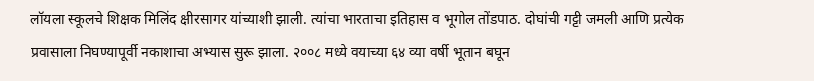लॉयला स्कूलचे शिक्षक मिलिंद क्षीरसागर यांच्याशी झाली. त्यांचा भारताचा इतिहास व भूगोल तोंडपाठ. दोघांची गट्टी जमली आणि प्रत्येक प्रवासाला निघण्यापूर्वी नकाशाचा अभ्यास सुरू झाला. २००८ मध्ये वयाच्या ६४ व्या वर्षी भूतान बघून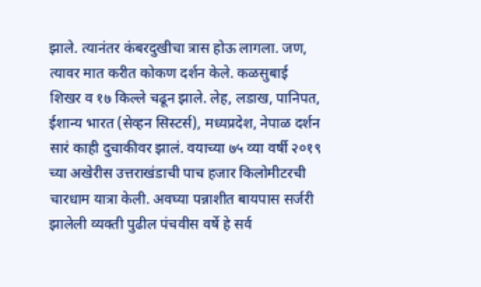झाले. त्यानंतर कंबरदुखीचा त्रास होऊ लागला. जण, त्यावर मात करीत कोकण दर्शन केले. कळसुबाई शिखर व १७ किल्ले चढून झाले. लेह, लडाख, पानिपत, ईशान्य भारत (सेव्हन सिस्टर्स), मध्यप्रदेश, नेपाळ दर्शन सारं काही दुचाकीवर झालं. वयाच्या ७५ व्या वर्षी २०१९ च्या अखेरीस उत्तराखंडाची पाच हजार किलोमीटरची चारधाम यात्रा केली. अवघ्या पन्नाशीत बायपास सर्जरी झालेली व्यक्ती पुढील पंचवीस वर्षे हे सर्व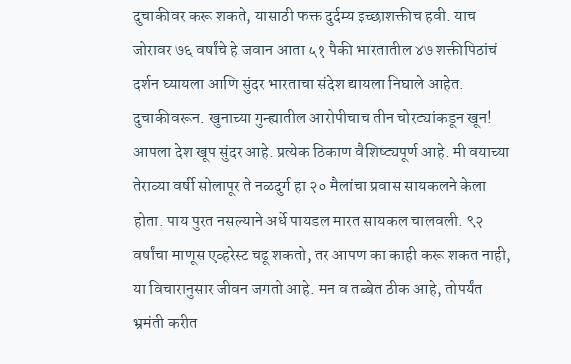दुचाकीवर करू शकते, यासाठी फक्त दुर्दम्य इच्छाशक्तीच हवी. याच जोरावर ७६ वर्षांचे हे जवान आता ५१ पैकी भारतातील ४७ शक्तीपिठांचं दर्शन घ्यायला आणि सुंदर भारताचा संदेश द्यायला निघाले आहेत. दुचाकीवरून. खुनाच्या गुन्ह्यातील आरोपीचाच तीन चोरट्यांकडून खून! आपला देश खूप सुंदर आहे. प्रत्येक ठिकाण वैशिष्ट्यपूर्ण आहे. मी वयाच्या तेराव्या वर्षी सोलापूर ते नळदुर्ग हा २० मैलांचा प्रवास सायकलने केला होता. पाय पुरत नसल्याने अर्धे पायडल मारत सायकल चालवली. ९२ वर्षांचा माणूस एव्हरेस्ट चढू शकतो, तर आपण का काही करू शकत नाही, या विचारानुसार जीवन जगतो आहे. मन व तब्बेत ठीक आहे, तोपर्यंत भ्रमंती करीत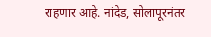राहणार आहे. नांदेड, सोलापूरनंतर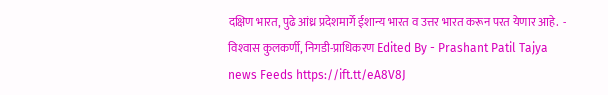दक्षिण भारत, पुढे आंध्र प्रदेशमार्गे ईशान्य भारत व उत्तर भारत करून परत येणार आहे.  - विश्‍वास कुलकर्णी, निगडी-प्राधिकरण Edited By - Prashant Patil Tajya news Feeds https://ift.tt/eA8V8J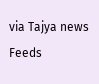via Tajya news Feeds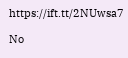https://ift.tt/2NUwsa7

No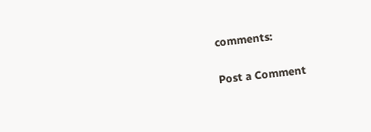comments:

Post a Comment